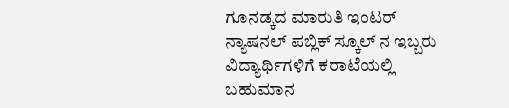ಗೂನಡ್ಕದ ಮಾರುತಿ ಇಂಟರ್ ನ್ಯಾಷನಲ್ ಪಬ್ಲಿಕ್ ಸ್ಕೂಲ್ ನ ಇಬ್ಬರು ವಿದ್ಯಾರ್ಥಿಗಳಿಗೆ ಕರಾಟೆಯಲ್ಲಿ ಬಹುಮಾನ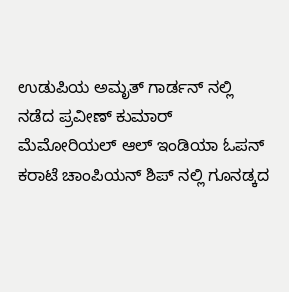ಉಡುಪಿಯ ಅಮೃತ್ ಗಾರ್ಡನ್ ನಲ್ಲಿ ನಡೆದ ಪ್ರವೀಣ್ ಕುಮಾರ್ ಮೆಮೋರಿಯಲ್ ಆಲ್ ಇಂಡಿಯಾ ಓಪನ್ ಕರಾಟೆ ಚಾಂಪಿಯನ್ ಶಿಪ್ ನಲ್ಲಿ ಗೂನಡ್ಕದ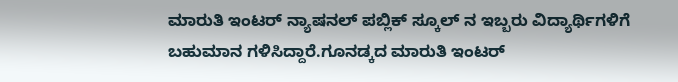ಮಾರುತಿ ಇಂಟರ್ ನ್ಯಾಷನಲ್ ಪಬ್ಲಿಕ್ ಸ್ಕೂಲ್ ನ ಇಬ್ಬರು ವಿದ್ಯಾರ್ಥಿಗಳಿಗೆ ಬಹುಮಾನ ಗಳಿಸಿದ್ದಾರೆ.ಗೂನಡ್ಕದ ಮಾರುತಿ ಇಂಟರ್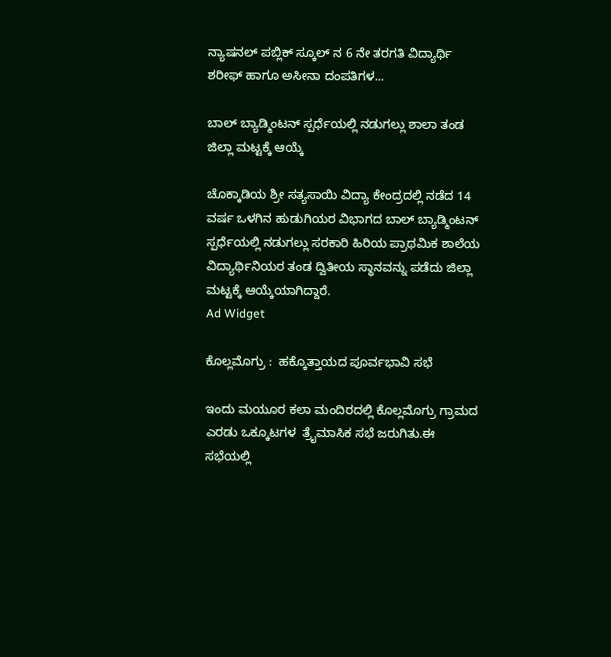ನ್ಯಾಷನಲ್ ಪಬ್ಲಿಕ್ ಸ್ಕೂಲ್ ನ 6 ನೇ ತರಗತಿ ವಿದ್ಯಾರ್ಥಿ ಶರೀಫ್ ಹಾಗೂ ಅಸೀನಾ ದಂಪತಿಗಳ...

ಬಾಲ್ ಬ್ಯಾಡ್ಮಿಂಟನ್ ಸ್ಪರ್ಧೆಯಲ್ಲಿ ನಡುಗಲ್ಲು ಶಾಲಾ ತಂಡ ಜಿಲ್ಲಾ ಮಟ್ಟಕ್ಕೆ ಆಯ್ಕೆ

ಚೊಕ್ಕಾಡಿಯ ಶ್ರೀ ಸತ್ಯಸಾಯಿ ವಿದ್ಯಾ ಕೇಂದ್ರದಲ್ಲಿ ನಡೆದ 14 ವರ್ಷ ಒಳಗಿನ ಹುಡುಗಿಯರ ವಿಭಾಗದ ಬಾಲ್ ಬ್ಯಾಡ್ಮಿಂಟನ್ ಸ್ಪರ್ಧೆಯಲ್ಲಿ ನಡುಗಲ್ಲು ಸರಕಾರಿ ಹಿರಿಯ ಪ್ರಾಥಮಿಕ ಶಾಲೆಯ ವಿದ್ಯಾರ್ಥಿನಿಯರ ತಂಡ ದ್ವಿತೀಯ ಸ್ಥಾನವನ್ನು ಪಡೆದು ಜಿಲ್ಲಾ ಮಟ್ಟಕ್ಕೆ ಆಯ್ಕೆಯಾಗಿದ್ದಾರೆ.
Ad Widget

ಕೊಲ್ಲಮೊಗ್ರು :  ಹಕ್ಕೊತ್ತಾಯದ ಪೂರ್ವಭಾವಿ ಸಭೆ

ಇಂದು ಮಯೂರ ಕಲಾ ಮಂದಿರದಲ್ಲಿ ಕೊಲ್ಲಮೊಗ್ರು ಗ್ರಾಮದ ಎರಡು ಒಕ್ಕೂಟಗಳ  ತ್ರೈಮಾಸಿಕ ಸಭೆ ಜರುಗಿತು.ಈ ಸಭೆಯಲ್ಲಿ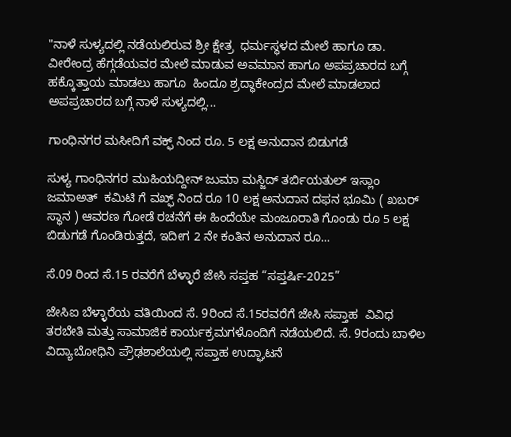"ನಾಳೆ ಸುಳ್ಯದಲ್ಲಿ ನಡೆಯಲಿರುವ ಶ್ರೀ ಕ್ಷೇತ್ರ  ಧರ್ಮಸ್ಥಳದ ಮೇಲೆ ಹಾಗೂ ಡಾ. ವೀರೇಂದ್ರ ಹೆಗ್ಗಡೆಯವರ ಮೇಲೆ ಮಾಡುವ ಅವಮಾನ ಹಾಗೂ ಅಪಪ್ರಚಾರದ ಬಗ್ಗೆ  ಹಕ್ಕೊತ್ತಾಯ ಮಾಡಲು ಹಾಗೂ  ಹಿಂದೂ ಶ್ರದ್ಧಾಕೇಂದ್ರದ ಮೇಲೆ ಮಾಡಲಾದ  ಅಪಪ್ರಚಾರದ ಬಗ್ಗೆ ನಾಳೆ ಸುಳ್ಯದಲ್ಲಿ...

ಗಾಂಧಿನಗರ ಮಸೀದಿಗೆ ವಕ್ಫ್ ನಿಂದ ರೂ. 5 ಲಕ್ಷ ಅನುದಾನ ಬಿಡುಗಡೆ

ಸುಳ್ಯ ಗಾಂಧಿನಗರ ಮುಹಿಯದ್ದೀನ್ ಜುಮಾ ಮಸ್ಜಿದ್ ತರ್ಬಿಯತುಲ್ ಇಸ್ಲಾಂ ಜಮಾಅತ್  ಕಮಿಟಿ ಗೆ ವಖ್ಫ್ ನಿಂದ ರೂ 10 ಲಕ್ಷ ಅನುದಾನ ದಫನ ಭೂಮಿ ( ಖಬರ್ ಸ್ಥಾನ ) ಆವರಣ ಗೋಡೆ ರಚನೆಗೆ ಈ ಹಿಂದೆಯೇ ಮಂಜೂರಾತಿ ಗೊಂಡು ರೂ 5 ಲಕ್ಷ ಬಿಡುಗಡೆ ಗೊಂಡಿರುತ್ತದೆ, ಇದೀಗ 2 ನೇ ಕಂತಿನ ಅನುದಾನ ರೂ...

ಸೆ.09 ರಿಂದ ಸೆ.15 ರವರೆಗೆ ಬೆಳ್ಳಾರೆ ಜೇಸಿ ಸಪ್ತಹ “ಸಪ್ತರ್ಷಿ-2025”

ಜೇಸಿಐ ಬೆಳ್ಳಾರೆಯ ವತಿಯಿಂದ ಸೆ. 9ರಿಂದ ಸೆ.15ರವರೆಗೆ ಜೇಸಿ ಸಪ್ತಾಹ  ವಿವಿಧ ತರಬೇತಿ ಮತ್ತು ಸಾಮಾಜಿಕ ಕಾರ್ಯಕ್ರಮಗಳೊಂದಿಗೆ ನಡೆಯಲಿದೆ. ಸೆ. 9ರಂದು ಬಾಳಿಲ ವಿದ್ಯಾಬೋಧಿನಿ ಪ್ರೌಢಶಾಲೆಯಲ್ಲಿ ಸಪ್ತಾಹ ಉದ್ಘಾಟನೆ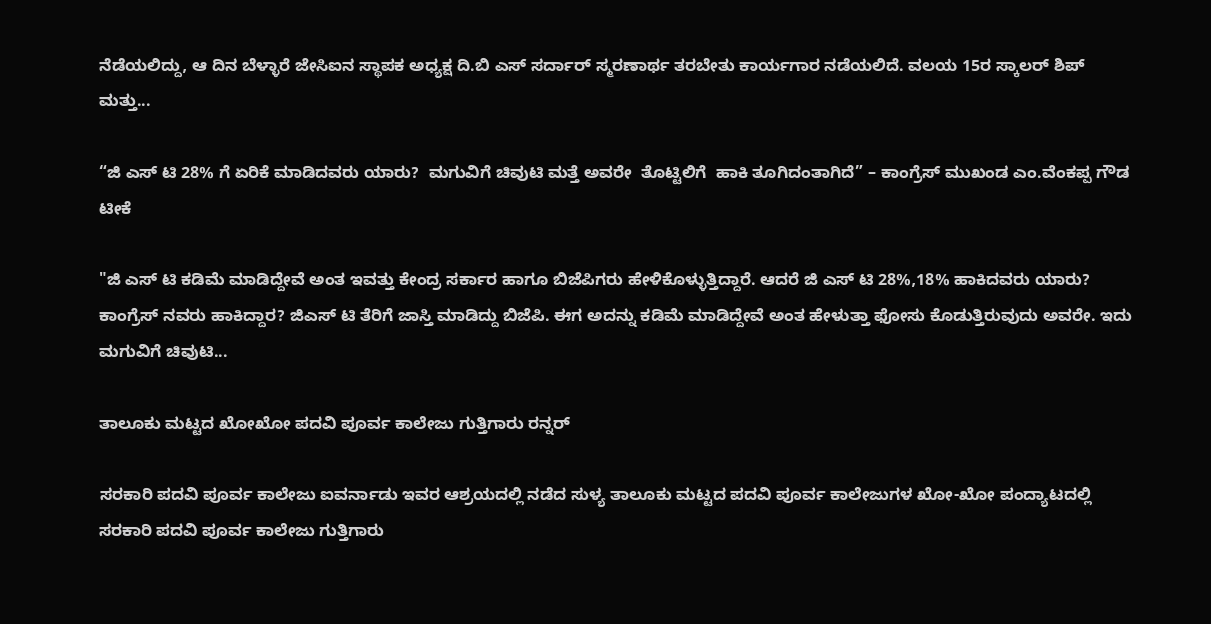ನೆಡೆಯಲಿದ್ದು, ಆ ದಿನ ಬೆಳ್ಳಾರೆ ಜೇಸಿಐನ ಸ್ಥಾಪಕ ಅಧ್ಯಕ್ಷ ದಿ.ಬಿ ಎಸ್ ಸರ್ದಾರ್ ಸ್ಮರಣಾರ್ಥ ತರಬೇತು ಕಾರ್ಯಗಾರ ನಡೆಯಲಿದೆ. ವಲಯ 15ರ ಸ್ಕಾಲರ್ ಶಿಪ್ ಮತ್ತು...

“ಜಿ ಎಸ್ ಟಿ 28% ಗೆ ಏರಿಕೆ ಮಾಡಿದವರು ಯಾರು?  ಮಗುವಿಗೆ ಚಿವುಟಿ ಮತ್ತೆ ಅವರೇ  ತೊಟ್ಟಿಲಿಗೆ  ಹಾಕಿ ತೂಗಿದಂತಾಗಿದೆ” – ಕಾಂಗ್ರೆಸ್ ಮುಖಂಡ ಎಂ.ವೆಂಕಪ್ಪ ಗೌಡ ಟೀಕೆ

"ಜಿ ಎಸ್ ಟಿ ಕಡಿಮೆ ಮಾಡಿದ್ದೇವೆ ಅಂತ ಇವತ್ತು ಕೇಂದ್ರ ಸರ್ಕಾರ ಹಾಗೂ ಬಿಜೆಪಿಗರು ಹೇಳಿಕೊಳ್ಳುತ್ತಿದ್ದಾರೆ. ಆದರೆ ಜಿ ಎಸ್ ಟಿ 28%,18% ಹಾಕಿದವರು ಯಾರು? ಕಾಂಗ್ರೆಸ್ ನವರು ಹಾಕಿದ್ದಾರ? ಜಿಎಸ್ ಟಿ ತೆರಿಗೆ ಜಾಸ್ತಿ ಮಾಡಿದ್ದು ಬಿಜೆಪಿ. ಈಗ ಅದನ್ನು ಕಡಿಮೆ ಮಾಡಿದ್ದೇವೆ ಅಂತ ಹೇಳುತ್ತಾ ಫೋಸು ಕೊಡುತ್ತಿರುವುದು ಅವರೇ. ಇದು ಮಗುವಿಗೆ ಚಿವುಟಿ...

ತಾಲೂಕು ಮಟ್ಟದ ಖೋಖೋ ಪದವಿ ಪೂರ್ವ ಕಾಲೇಜು ಗುತ್ತಿಗಾರು ರನ್ನರ್

ಸರಕಾರಿ ಪದವಿ ಪೂರ್ವ ಕಾಲೇಜು ಐವರ್ನಾಡು ಇವರ ಆಶ್ರಯದಲ್ಲಿ ನಡೆದ ಸುಳ್ಯ ತಾಲೂಕು ಮಟ್ಟದ ಪದವಿ ಪೂರ್ವ ಕಾಲೇಜುಗಳ ಖೋ-ಖೋ ಪಂದ್ಯಾಟದಲ್ಲಿ ಸರಕಾರಿ ಪದವಿ ಪೂರ್ವ ಕಾಲೇಜು ಗುತ್ತಿಗಾರು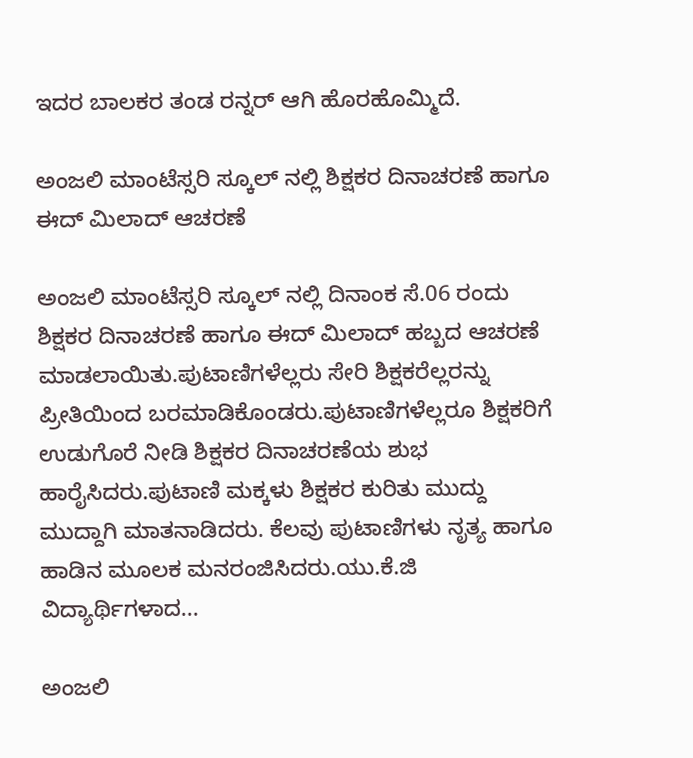ಇದರ ಬಾಲಕರ ತಂಡ ರನ್ನರ್ ಆಗಿ ಹೊರಹೊಮ್ಮಿದೆ.

ಅಂಜಲಿ ಮಾಂಟೆಸ್ಸರಿ ಸ್ಕೂಲ್ ನಲ್ಲಿ ಶಿಕ್ಷಕರ ದಿನಾಚರಣೆ ಹಾಗೂ ಈದ್ ಮಿಲಾದ್ ಆಚರಣೆ

ಅಂಜಲಿ ಮಾಂಟೆಸ್ಸರಿ ಸ್ಕೂಲ್ ನಲ್ಲಿ ದಿನಾಂಕ ಸೆ.06 ರಂದು ಶಿಕ್ಷಕರ ದಿನಾಚರಣೆ ಹಾಗೂ ಈದ್ ಮಿಲಾದ್ ಹಬ್ಬದ ಆಚರಣೆ ಮಾಡಲಾಯಿತು.ಪುಟಾಣಿಗಳೆಲ್ಲರು ಸೇರಿ ಶಿಕ್ಷಕರೆಲ್ಲರನ್ನು ಪ್ರೀತಿಯಿಂದ ಬರಮಾಡಿಕೊಂಡರು.ಪುಟಾಣಿಗಳೆಲ್ಲರೂ ಶಿಕ್ಷಕರಿಗೆ ಉಡುಗೊರೆ ನೀಡಿ ಶಿಕ್ಷಕರ ದಿನಾಚರಣೆಯ ಶುಭ ಹಾರೈಸಿದರು.ಪುಟಾಣಿ ಮಕ್ಕಳು ಶಿಕ್ಷಕರ ಕುರಿತು ಮುದ್ದು ಮುದ್ದಾಗಿ ಮಾತನಾಡಿದರು. ಕೆಲವು ಪುಟಾಣಿಗಳು ನೃತ್ಯ ಹಾಗೂ ಹಾಡಿನ ಮೂಲಕ ಮನರಂಜಿಸಿದರು.ಯು.ಕೆ.ಜಿ ವಿದ್ಯಾರ್ಥಿಗಳಾದ...

ಅಂಜಲಿ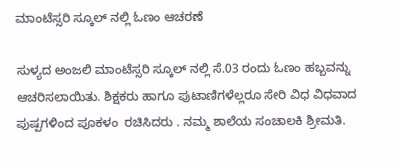ಮಾಂಟೆಸ್ಸರಿ ಸ್ಕೂಲ್ ನಲ್ಲಿ ಓಣಂ ಆಚರಣೆ

ಸುಳ್ಯದ ಅಂಜಲಿ ಮಾಂಟೆಸ್ಸರಿ ಸ್ಕೂಲ್ ನಲ್ಲಿ ಸೆ.03 ರಂದು ಓಣಂ ಹಬ್ಬವನ್ನು ಆಚರಿಸಲಾಯಿತು. ಶಿಕ್ಷಕರು ಹಾಗೂ ಪುಟಾಣಿಗಳೆಲ್ಲರೂ ಸೇರಿ ವಿಧ ವಿಧವಾದ ಪುಷ್ಪಗಳಿಂದ ಪೂಕಳಂ  ರಚಿಸಿದರು . ನಮ್ಮ ಶಾಲೆಯ ಸಂಚಾಲಕಿ ಶ್ರೀಮತಿ.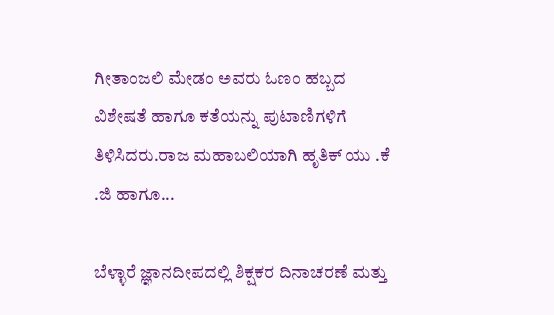ಗೀತಾಂಜಲಿ ಮೇಡಂ ಅವರು ಓಣಂ ಹಬ್ಬದ  ವಿಶೇಷತೆ ಹಾಗೂ ಕತೆಯನ್ನು ಪುಟಾಣಿಗಳಿಗೆ ತಿಳಿಸಿದರು.ರಾಜ ಮಹಾಬಲಿಯಾಗಿ ಹೃತಿಕ್ ಯು .ಕೆ .ಜಿ ಹಾಗೂ...

ಬೆಳ್ಳಾರೆ ಜ್ಞಾನದೀಪದಲ್ಲಿ ಶಿಕ್ಷಕರ ದಿನಾಚರಣೆ ಮತ್ತು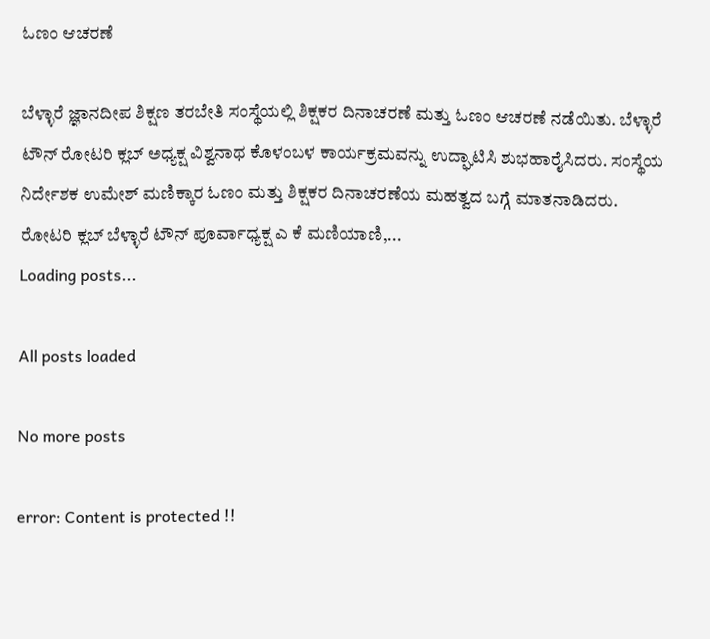ಓಣಂ ಆಚರಣೆ

ಬೆಳ್ಳಾರೆ ಜ್ಞಾನದೀಪ ಶಿಕ್ಷಣ ತರಬೇತಿ ಸಂಸ್ಥೆಯಲ್ಲಿ ಶಿಕ್ಷಕರ ದಿನಾಚರಣೆ ಮತ್ತು ಓಣಂ ಆಚರಣೆ ನಡೆಯಿತು. ಬೆಳ್ಳಾರೆ ಟೌನ್ ರೋಟರಿ ಕ್ಲಬ್ ಅಧ್ಯಕ್ಷ ವಿಶ್ವನಾಥ ಕೊಳಂಬಳ ಕಾರ್ಯಕ್ರಮವನ್ನು ಉದ್ಘಾಟಿಸಿ ಶುಭಹಾರೈಸಿದರು. ಸಂಸ್ಥೆಯ ನಿರ್ದೇಶಕ ಉಮೇಶ್ ಮಣಿಕ್ಕಾರ ಓಣಂ ಮತ್ತು ಶಿಕ್ಷಕರ ದಿನಾಚರಣೆಯ ಮಹತ್ವದ ಬಗ್ಗೆ ಮಾತನಾಡಿದರು. ರೋಟರಿ ಕ್ಲಬ್ ಬೆಳ್ಳಾರೆ ಟೌನ್ ಪೂರ್ವಾಧ್ಯಕ್ಷ ಎ ಕೆ ಮಣಿಯಾಣಿ,...
Loading posts...

All posts loaded

No more posts

error: Content is protected !!